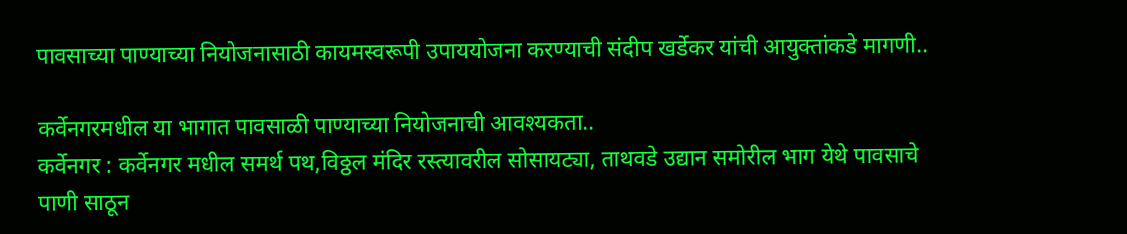पावसाच्या पाण्याच्या नियोजनासाठी कायमस्वरूपी उपाययोजना करण्याची संदीप खर्डेकर यांची आयुक्तांकडे मागणी..

कर्वेनगरमधील या भागात पावसाळी पाण्याच्या नियोजनाची आवश्यकता..
कर्वेनगर : कर्वेनगर मधील समर्थ पथ,विठ्ठल मंदिर रस्त्यावरील सोसायट्या, ताथवडे उद्यान समोरील भाग येथे पावसाचे पाणी साठून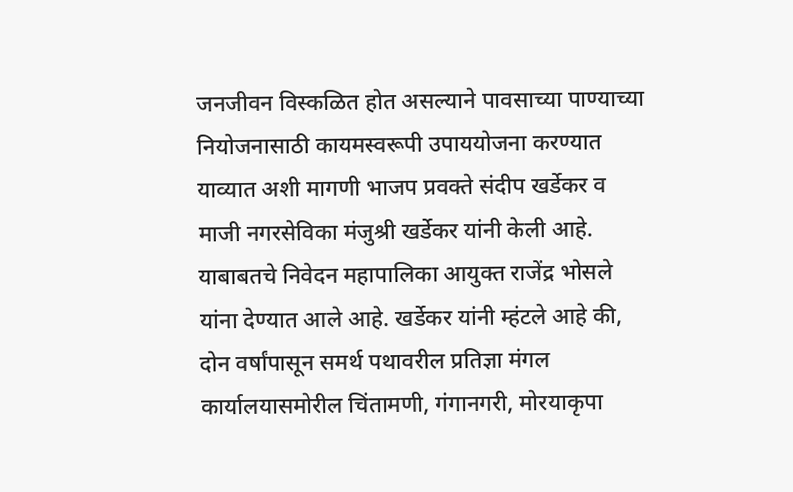जनजीवन विस्कळित होत असल्याने पावसाच्या पाण्याच्या नियोजनासाठी कायमस्वरूपी उपाययोजना करण्यात याव्यात अशी मागणी भाजप प्रवक्ते संदीप खर्डेकर व माजी नगरसेविका मंजुश्री खर्डेकर यांनी केली आहे.
याबाबतचे निवेदन महापालिका आयुक्त राजेंद्र भोसले यांना देण्यात आले आहे. खर्डेकर यांनी म्हंटले आहे की, दोन वर्षांपासून समर्थ पथावरील प्रतिज्ञा मंगल कार्यालयासमोरील चिंतामणी, गंगानगरी, मोरयाकृपा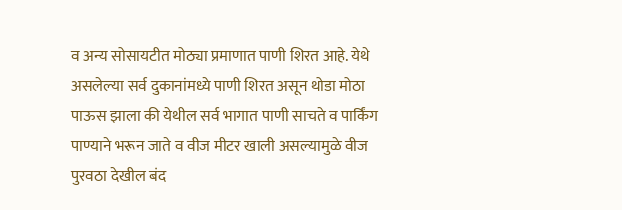व अन्य सोसायटीत मोठ्या प्रमाणात पाणी शिरत आहे. येथे असलेल्या सर्व दुकानांमध्ये पाणी शिरत असून थोडा मोठा पाऊस झाला की येथील सर्व भागात पाणी साचते व पार्किंग पाण्याने भरून जाते व वीज मीटर खाली असल्यामुळे वीज पुरवठा देखील बंद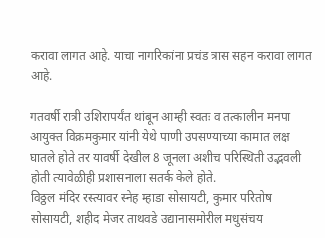करावा लागत आहे. याचा नागरिकांना प्रचंड त्रास सहन करावा लागत आहे.

गतवर्षी रात्री उशिरापर्यंत थांबून आम्ही स्वतः व तत्कालीन मनपा आयुक्त विक्रमकुमार यांनी येथे पाणी उपसण्याच्या कामात लक्ष घातले होते तर यावर्षी देखील 8 जूनला अशीच परिस्थिती उद्भवली होती त्यावेळीही प्रशासनाला सतर्क केले होते.
विठ्ठल मंदिर रस्त्यावर स्नेह म्हाडा सोसायटी, कुमार परितोष सोसायटी, शहीद मेजर ताथवडे उद्यानासमोरील मधुसंचय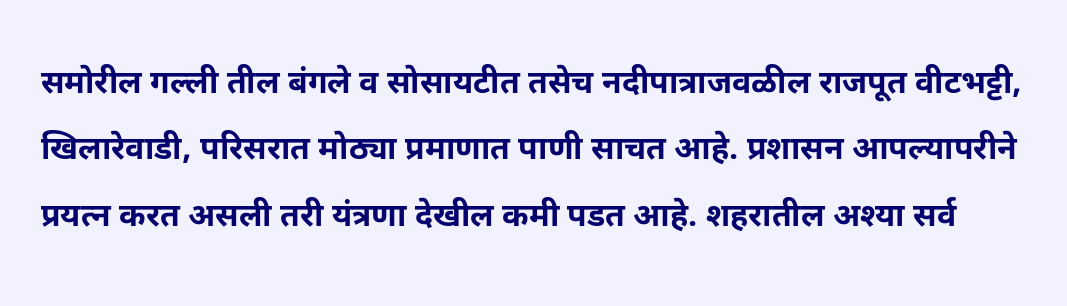समोरील गल्ली तील बंगले व सोसायटीत तसेच नदीपात्राजवळील राजपूत वीटभट्टी, खिलारेवाडी, परिसरात मोठ्या प्रमाणात पाणी साचत आहे. प्रशासन आपल्यापरीने प्रयत्न करत असली तरी यंत्रणा देखील कमी पडत आहे. शहरातील अश्या सर्व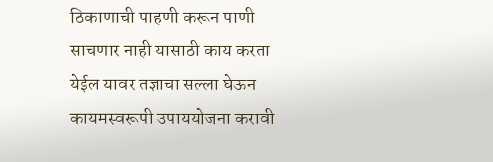ठिकाणाची पाहणी करून पाणी साचणार नाही यासाठी काय करता येईल यावर तज्ञाचा सल्ला घेऊन कायमस्वरूपी उपाययोजना करावी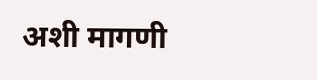अशी मागणी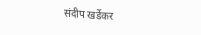संदीप खर्डेकर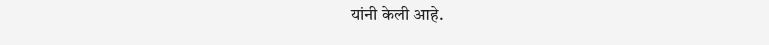यांनी केली आहे.